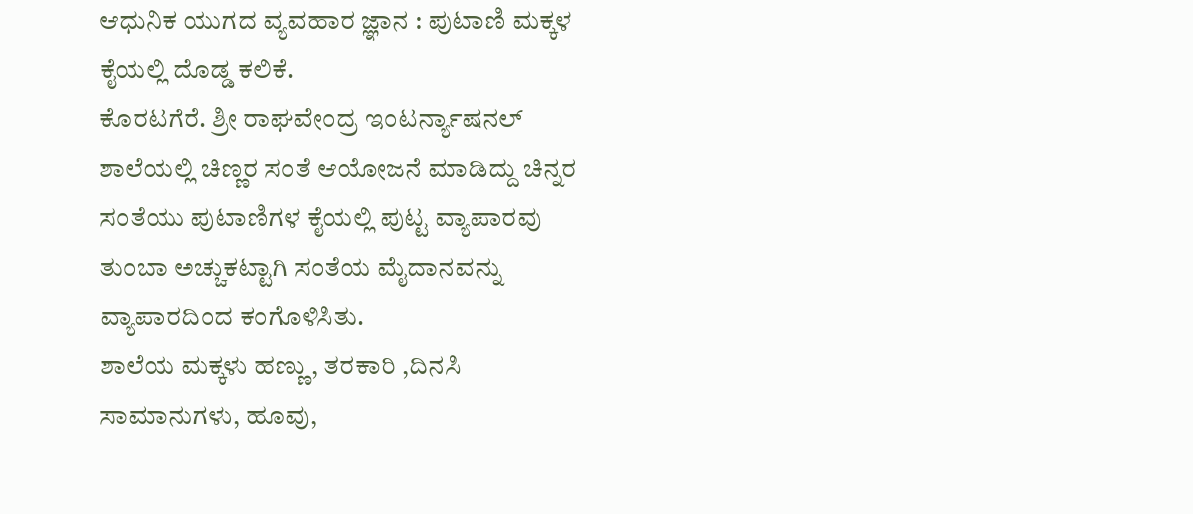ಆಧುನಿಕ ಯುಗದ ವ್ಯವಹಾರ ಜ್ಞಾನ : ಪುಟಾಣಿ ಮಕ್ಕಳ ಕೈಯಲ್ಲಿ ದೊಡ್ಡ ಕಲಿಕೆ.
ಕೊರಟಗೆರೆ. ಶ್ರೀ ರಾಘವೇಂದ್ರ ಇಂಟರ್ನ್ಯಾಷನಲ್ ಶಾಲೆಯಲ್ಲಿ ಚಿಣ್ಣರ ಸಂತೆ ಆಯೋಜನೆ ಮಾಡಿದ್ದು ಚಿನ್ನರ ಸಂತೆಯು ಪುಟಾಣಿಗಳ ಕೈಯಲ್ಲಿ ಪುಟ್ಟ ವ್ಯಾಪಾರವು ತುಂಬಾ ಅಚ್ಚುಕಟ್ಟಾಗಿ ಸಂತೆಯ ಮೈದಾನವನ್ನು ವ್ಯಾಪಾರದಿಂದ ಕಂಗೊಳಿಸಿತು.
ಶಾಲೆಯ ಮಕ್ಕಳು ಹಣ್ಣು, ತರಕಾರಿ ,ದಿನಸಿ ಸಾಮಾನುಗಳು, ಹೂವು,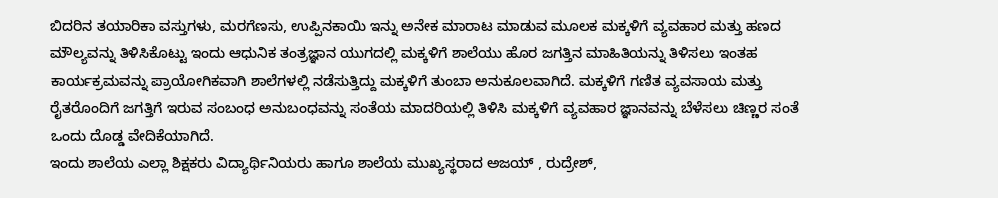ಬಿದರಿನ ತಯಾರಿಕಾ ವಸ್ತುಗಳು, ಮರಗೆಣಸು, ಉಪ್ಪಿನಕಾಯಿ ಇನ್ನು ಅನೇಕ ಮಾರಾಟ ಮಾಡುವ ಮೂಲಕ ಮಕ್ಕಳಿಗೆ ವ್ಯವಹಾರ ಮತ್ತು ಹಣದ ಮೌಲ್ಯವನ್ನು ತಿಳಿಸಿಕೊಟ್ಟು ಇಂದು ಆಧುನಿಕ ತಂತ್ರಜ್ಞಾನ ಯುಗದಲ್ಲಿ ಮಕ್ಕಳಿಗೆ ಶಾಲೆಯು ಹೊರ ಜಗತ್ತಿನ ಮಾಹಿತಿಯನ್ನು ತಿಳಿಸಲು ಇಂತಹ ಕಾರ್ಯಕ್ರಮವನ್ನು ಪ್ರಾಯೋಗಿಕವಾಗಿ ಶಾಲೆಗಳಲ್ಲಿ ನಡೆಸುತ್ತಿದ್ದು ಮಕ್ಕಳಿಗೆ ತುಂಬಾ ಅನುಕೂಲವಾಗಿದೆ. ಮಕ್ಕಳಿಗೆ ಗಣಿತ ವ್ಯವಸಾಯ ಮತ್ತು ರೈತರೊಂದಿಗೆ ಜಗತ್ತಿಗೆ ಇರುವ ಸಂಬಂಧ ಅನುಬಂಧವನ್ನು ಸಂತೆಯ ಮಾದರಿಯಲ್ಲಿ ತಿಳಿಸಿ ಮಕ್ಕಳಿಗೆ ವ್ಯವಹಾರ ಜ್ಞಾನವನ್ನು ಬೆಳೆಸಲು ಚಿಣ್ಣರ ಸಂತೆ ಒಂದು ದೊಡ್ಡ ವೇದಿಕೆಯಾಗಿದೆ.
ಇಂದು ಶಾಲೆಯ ಎಲ್ಲಾ ಶಿಕ್ಷಕರು ವಿದ್ಯಾರ್ಥಿನಿಯರು ಹಾಗೂ ಶಾಲೆಯ ಮುಖ್ಯಸ್ಥರಾದ ಅಜಯ್ , ರುದ್ರೇಶ್,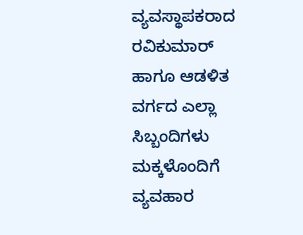ವ್ಯವಸ್ಥಾಪಕರಾದ ರವಿಕುಮಾರ್ ಹಾಗೂ ಆಡಳಿತ ವರ್ಗದ ಎಲ್ಲಾ ಸಿಬ್ಬಂದಿಗಳು ಮಕ್ಕಳೊಂದಿಗೆ ವ್ಯವಹಾರ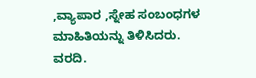,ವ್ಯಾಪಾರ ,ಸ್ನೇಹ ಸಂಬಂಧಗಳ ಮಾಹಿತಿಯನ್ನು ತಿಳಿಸಿದರು.
ವರದಿ.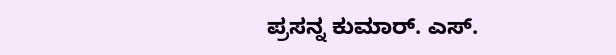ಪ್ರಸನ್ನ ಕುಮಾರ್. ಎಸ್.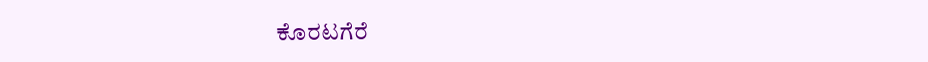ಕೊರಟಗೆರೆ